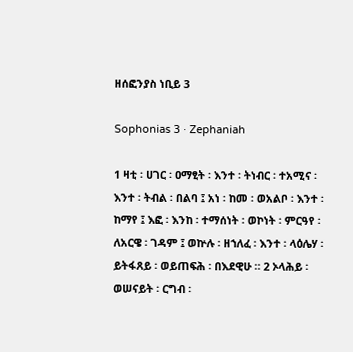ዘሰፎንያስ ነቢይ 3

Sophonias 3 · Zephaniah

1 ዛቲ ፡ ሀገር ፡ ዐማፂት ፡ እንተ ፡ ትነብር ፡ ተአሚና ፡ እንተ ፡ ትብል ፡ በልባ ፤ አነ ፡ ከመ ፡ ወአልቦ ፡ እንተ ፡ ከማየ ፤ እፎ ፡ እንከ ፡ ተማሰነት ፡ ወኮነት ፡ ምርዓየ ፡ ለአርዌ ፡ ገዳም ፤ ወኵሉ ፡ ዘኀለፈ ፡ እንተ ፡ ላዕሌሃ ፡ ይትፋጸይ ፡ ወይጠፍሕ ፡ በእደዊሁ ። 2 ኦላሕይ ፡ ወሠናይት ፡ ርግብ ፡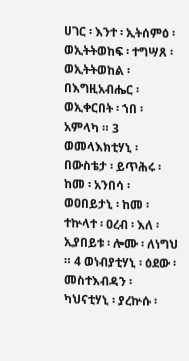ሀገር ፡ እንተ ፡ ኢትሰምዕ ፡ ወኢትትወከፍ ፡ ተግሣጸ ፡ ወኢትትወከል ፡ በእግዚአብሔር ፡ ወኢቀርበት ፡ ኀበ ፡ አምላካ ። 3 ወመላእክቲሃኒ ፡ በውስቴታ ፡ ይጥሕሩ ፡ ከመ ፡ አንበሳ ፡ ወዐበይታኒ ፡ ከመ ፡ ተኵላተ ፡ ዐረብ ፡ እለ ፡ ኢያበይቱ ፡ ሎሙ ፡ ለነግህ ። 4 ወነብያቲሃኒ ፡ ዕደው ፡ መስተእብዳን ፡ ካህናቲሃኒ ፡ ያረኵሱ ፡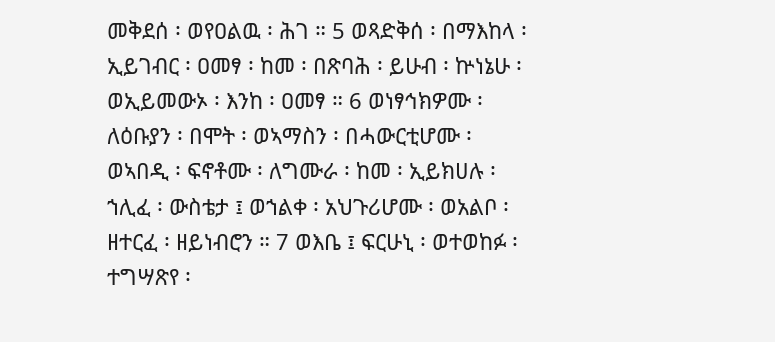መቅደሰ ፡ ወየዐልዉ ፡ ሕገ ። 5 ወጻድቅሰ ፡ በማእከላ ፡ ኢይገብር ፡ ዐመፃ ፡ ከመ ፡ በጽባሕ ፡ ይሁብ ፡ ኵነኔሁ ፡ ወኢይመውኦ ፡ እንከ ፡ ዐመፃ ። 6 ወነፃኅክዎሙ ፡ ለዕቡያን ፡ በሞት ፡ ወኣማስን ፡ በሓውርቲሆሙ ፡ ወኣበዲ ፡ ፍኖቶሙ ፡ ለግሙራ ፡ ከመ ፡ ኢይክሀሉ ፡ ኀሊፈ ፡ ውስቴታ ፤ ወኀልቀ ፡ አህጉሪሆሙ ፡ ወአልቦ ፡ ዘተርፈ ፡ ዘይነብሮን ። 7 ወእቤ ፤ ፍርሁኒ ፡ ወተወከፉ ፡ ተግሣጽየ ፡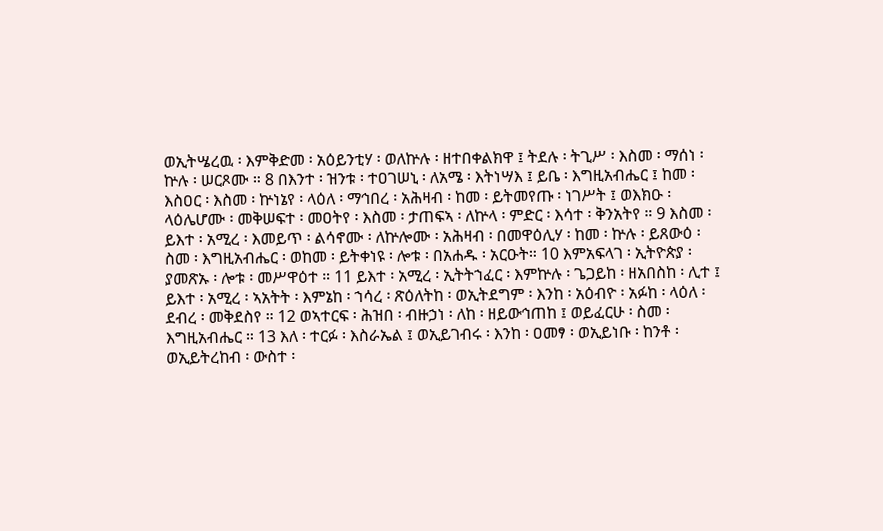ወኢትሤረዉ ፡ እምቅድመ ፡ አዕይንቲሃ ፡ ወለኵሉ ፡ ዘተበቀልክዋ ፤ ትደሉ ፡ ትጊሥ ፡ እስመ ፡ ማሰነ ፡ ኵሉ ፡ ሠርጾሙ ። 8 በእንተ ፡ ዝንቱ ፡ ተዐገሠኒ ፡ ለአሜ ፡ እትነሣእ ፤ ይቤ ፡ እግዚአብሔር ፤ ከመ ፡ እስዐር ፡ እስመ ፡ ኵነኔየ ፡ ላዕለ ፡ ማኅበረ ፡ አሕዛብ ፡ ከመ ፡ ይትመየጡ ፡ ነገሥት ፤ ወእክዑ ፡ ላዕሌሆሙ ፡ መቅሠፍተ ፡ መዐትየ ፡ እስመ ፡ ታጠፍኣ ፡ ለኵላ ፡ ምድር ፡ እሳተ ፡ ቅንአትየ ። 9 እስመ ፡ ይእተ ፡ አሚረ ፡ እመይጥ ፡ ልሳኖሙ ፡ ለኵሎሙ ፡ አሕዛብ ፡ በመዋዕሊሃ ፡ ከመ ፡ ኵሉ ፡ ይጸውዕ ፡ ስመ ፡ እግዚአብሔር ፡ ወከመ ፡ ይትቀነዩ ፡ ሎቱ ፡ በአሐዱ ፡ አርዑት። 10 እምአፍላገ ፡ ኢትዮጵያ ፡ ያመጽኡ ፡ ሎቱ ፡ መሥዋዕተ ። 11 ይእተ ፡ አሚረ ፡ ኢትትኀፈር ፡ እምኵሉ ፡ ጌጋይከ ፡ ዘአበስከ ፡ ሊተ ፤ ይእተ ፡ አሚረ ፡ ኣአትት ፡ እምኔከ ፡ ኀሳረ ፡ ጽዕለትከ ፡ ወኢትደግም ፡ እንከ ፡ አዕብዮ ፡ አፉከ ፡ ላዕለ ፡ ደብረ ፡ መቅደስየ ። 12 ወኣተርፍ ፡ ሕዝበ ፡ ብዙኃነ ፡ ለከ ፡ ዘይውኅጠከ ፤ ወይፈርሁ ፡ ስመ ፡ እግዚአብሔር ። 13 እለ ፡ ተርፉ ፡ እስራኤል ፤ ወኢይገብሩ ፡ እንከ ፡ ዐመፃ ፡ ወኢይነቡ ፡ ከንቶ ፡ ወኢይትረከብ ፡ ውስተ ፡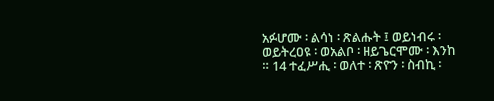አፉሆሙ ፡ ልሳነ ፡ ጽልሑት ፤ ወይነብሩ ፡ ወይትረዐዩ ፡ ወአልቦ ፡ ዘይጌርሞሙ ፡ እንከ ። 14 ተፈሥሒ ፡ ወለተ ፡ ጽዮን ፡ ስብኪ ፡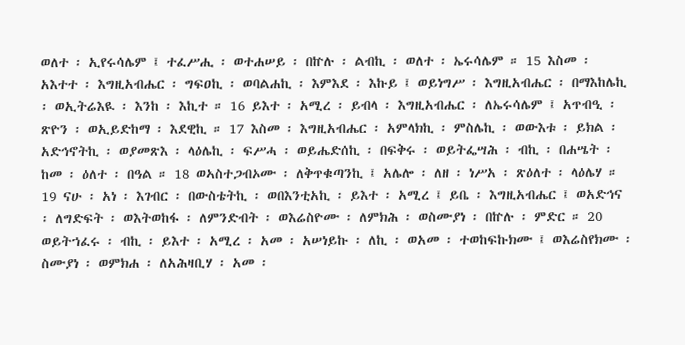ወለተ ፡ ኢየሩሳሌም ፤ ተፈሥሒ ፡ ወተሐሠይ ፡ በኵሉ ፡ ልብኪ ፡ ወለተ ፡ ኤሩሳሌም ። 15 እስመ ፡ አእተተ ፡ እግዚአብሔር ፡ ግፍዐኪ ፡ ወባልሐኪ ፡ እምእደ ፡ እኩይ ፤ ወይነግሥ ፡ እግዚአብሔር ፡ በማእከሌኪ ፡ ወኢትሬእዪ ፡ እንከ ፡ እኪተ ። 16 ይእተ ፡ አሚረ ፡ ይብላ ፡ እግዚአብሔር ፡ ለኤሩሳሌም ፤ አጥብዒ ፡ ጽዮን ፡ ወኢይድከማ ፡ እደዊኪ ። 17 እስመ ፡ እግዚአብሔር ፡ አምላክኪ ፡ ምስሌኪ ፡ ወውእቱ ፡ ይክል ፡ አድኅኖትኪ ፡ ወያመጽእ ፡ ላዕሌኪ ፡ ፍሥሓ ፡ ወይሔድሰኪ ፡ በፍቅሩ ፡ ወይትፌሣሕ ፡ ብኪ ፡ በሐሤት ፡ ከመ ፡ ዕለተ ፡ በዓል ። 18 ወኣስተጋብኦሙ ፡ ለቅጥቁጣንኪ ፤ አሌሎ ፡ ለዘ ፡ ነሥአ ፡ ጽዕለተ ፡ ላዕሌሃ ። 19 ናሁ ፡ አነ ፡ እገብር ፡ በውስቴትኪ ፡ ወበእንቲአኪ ፡ ይእተ ፡ አሚረ ፤ ይቤ ፡ እግዚአብሔር ፤ ወአድኅና ፡ ለግድፍት ፡ ወእትወከፋ ፡ ለምንድብት ፡ ወእሬስዮሙ ፡ ለምክሕ ፡ ወስሙያነ ፡ በኵሉ ፡ ምድር ። 20 ወይትኀፈሩ ፡ ብኪ ፡ ይእተ ፡ አሚረ ፡ አመ ፡ አሠነይኩ ፡ ለኪ ፡ ወአመ ፡ ተወከፍኩክሙ ፤ ወእሬስየክሙ ፡ ስሙያነ ፡ ወምክሐ ፡ ለአሕዛቢሃ ፡ አመ ፡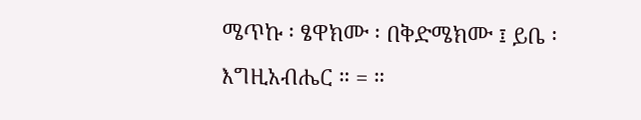ሜጥኩ ፡ ፄዋክሙ ፡ በቅድሜክሙ ፤ ይቤ ፡ እግዚአብሔር ። = ።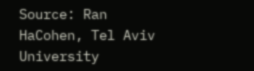Source: Ran HaCohen, Tel Aviv University